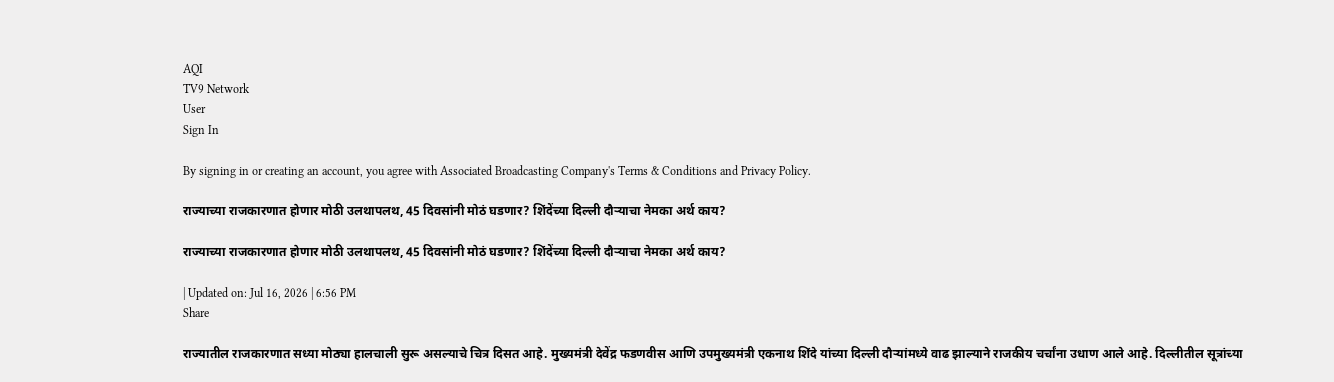AQI
TV9 Network
User
Sign In

By signing in or creating an account, you agree with Associated Broadcasting Company's Terms & Conditions and Privacy Policy.

राज्याच्या राजकारणात होणार मोठी उलथापलथ, 45 दिवसांनी मोठं घडणार? शिंदेंच्या दिल्ली दौऱ्याचा नेमका अर्थ काय?

राज्याच्या राजकारणात होणार मोठी उलथापलथ, 45 दिवसांनी मोठं घडणार? शिंदेंच्या दिल्ली दौऱ्याचा नेमका अर्थ काय?

| Updated on: Jul 16, 2026 | 6:56 PM
Share

राज्यातील राजकारणात सध्या मोठ्या हालचाली सुरू असल्याचे चित्र दिसत आहे. मुख्यमंत्री देवेंद्र फडणवीस आणि उपमुख्यमंत्री एकनाथ शिंदे यांच्या दिल्ली दौऱ्यांमध्ये वाढ झाल्याने राजकीय चर्चांना उधाण आले आहे. दिल्लीतील सूत्रांच्या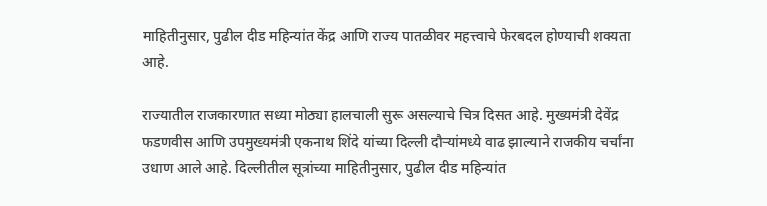माहितीनुसार, पुढील दीड महिन्यांत केंद्र आणि राज्य पातळीवर महत्त्वाचे फेरबदल होण्याची शक्यता आहे.

राज्यातील राजकारणात सध्या मोठ्या हालचाली सुरू असल्याचे चित्र दिसत आहे. मुख्यमंत्री देवेंद्र फडणवीस आणि उपमुख्यमंत्री एकनाथ शिंदे यांच्या दिल्ली दौऱ्यांमध्ये वाढ झाल्याने राजकीय चर्चांना उधाण आले आहे. दिल्लीतील सूत्रांच्या माहितीनुसार, पुढील दीड महिन्यांत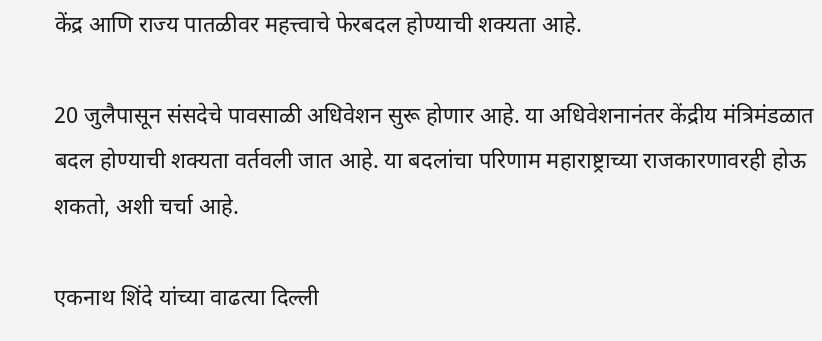केंद्र आणि राज्य पातळीवर महत्त्वाचे फेरबदल होण्याची शक्यता आहे.

20 जुलैपासून संसदेचे पावसाळी अधिवेशन सुरू होणार आहे. या अधिवेशनानंतर केंद्रीय मंत्रिमंडळात बदल होण्याची शक्यता वर्तवली जात आहे. या बदलांचा परिणाम महाराष्ट्राच्या राजकारणावरही होऊ शकतो, अशी चर्चा आहे.

एकनाथ शिंदे यांच्या वाढत्या दिल्ली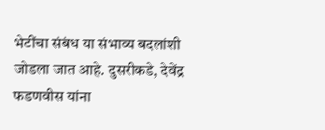भेटींचा संबंध या संभाव्य बदलांशी जोडला जात आहे. दुसरीकडे, देवेंद्र फडणवीस यांना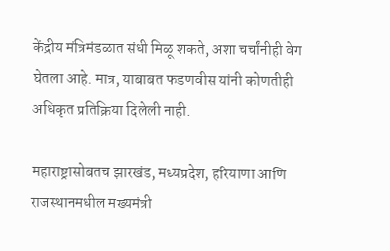केंद्रीय मंत्रिमंडळात संधी मिळू शकते, अशा चर्चांनीही वेग घेतला आहे. मात्र, याबाबत फडणवीस यांनी कोणतीही अधिकृत प्रतिक्रिया दिलेली नाही.

महाराष्ट्रासोबतच झारखंड, मध्यप्रदेश, हरियाणा आणि राजस्थानमधील मख्यमंत्री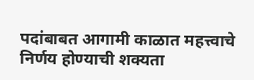पदांबाबत आगामी काळात महत्त्वाचे निर्णय होण्याची शक्यता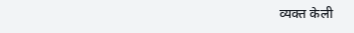व्यक्त केली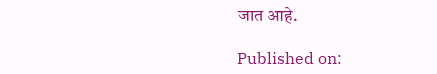जात आहे.

Published on: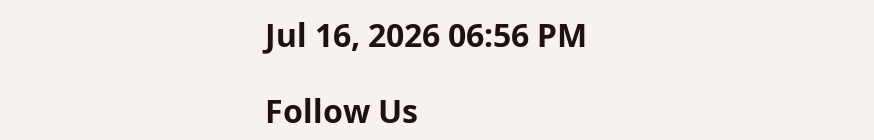Jul 16, 2026 06:56 PM

Follow Us